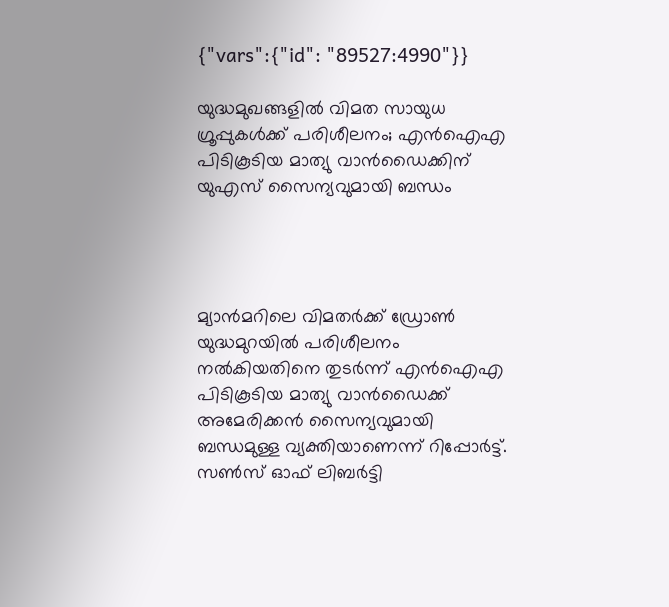{"vars":{"id": "89527:4990"}}

യുദ്ധമുഖങ്ങളിൽ വിമത സായുധ ഗ്രൂപ്പുകൾക്ക് പരിശീലനം; എൻഐഎ പിടികൂടിയ മാത്യു വാൻഡൈക്കിന് യുഎസ് സൈന്യവുമായി ബന്ധം




മ്യാൻമറിലെ വിമതർക്ക് ഡ്രോൺ യുദ്ധമുറയിൽ പരിശീലനം നൽകിയതിനെ തുടർന്ന് എൻഐഎ പിടികൂടിയ മാത്യു വാൻഡൈക്ക് അമേരിക്കൻ സൈന്യവുമായി ബന്ധമുള്ള വ്യക്തിയാണെന്ന് റിപ്പോർട്ട്. സൺസ് ഓഫ് ലിബർട്ടി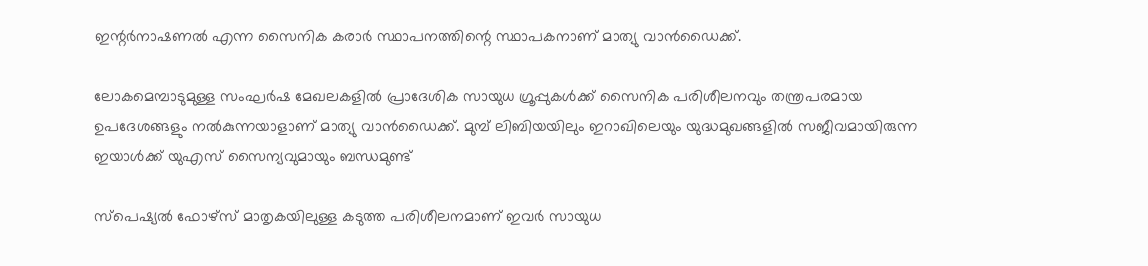ഇന്റർനാഷണൽ എന്ന സൈനിക കരാർ സ്ഥാപനത്തിന്റെ സ്ഥാപകനാണ് മാത്യു വാൻഡൈക്ക്.

ലോകമെമ്പാടുമുള്ള സംഘർഷ മേഖലകളിൽ പ്രാദേശിക സായുധ ഗ്രൂപ്പുകൾക്ക് സൈനിക പരിശീലനവും തന്ത്രപരമായ ഉപദേശങ്ങളും നൽകുന്നയാളാണ് മാത്യു വാൻഡൈക്ക്. മുമ്പ് ലിബിയയിലും ഇറാഖിലെയും യുദ്ധമുഖങ്ങളിൽ സജീവമായിരുന്ന ഇയാൾക്ക് യുഎസ് സൈന്യവുമായും ബന്ധമുണ്ട്

സ്‌പെഷ്യൽ ഫോഴ്‌സ് മാതൃകയിലുള്ള കടുത്ത പരിശീലനമാണ് ഇവർ സായുധ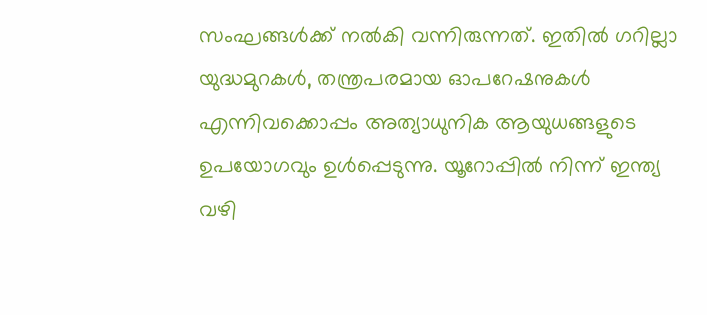സംഘങ്ങൾക്ക് നൽകി വന്നിരുന്നത്. ഇതിൽ ഗറില്ലാ യുദ്ധമുറകൾ, തന്ത്രപരമായ ഓപറേഷനുകൾ എന്നിവക്കൊപ്പം അത്യാധുനിക ആയുധങ്ങളുടെ ഉപയോഗവും ഉൾപ്പെടുന്നു. യൂറോപ്പിൽ നിന്ന് ഇന്ത്യ വഴി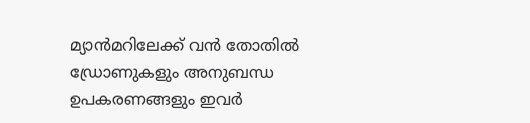മ്യാൻമറിലേക്ക് വൻ തോതിൽ ഡ്രോണുകളും അനുബന്ധ ഉപകരണങ്ങളും ഇവർ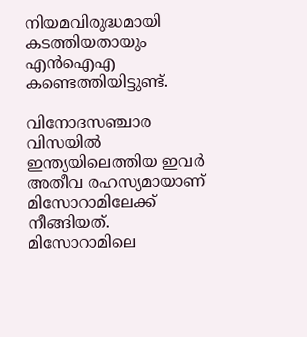നിയമവിരുദ്ധമായി കടത്തിയതായും എൻഐഎ കണ്ടെത്തിയിട്ടുണ്ട്.

വിനോദസഞ്ചാര വിസയിൽ ഇന്ത്യയിലെത്തിയ ഇവർ അതീവ രഹസ്യമായാണ് മിസോറാമിലേക്ക് നീങ്ങിയത്. മിസോറാമിലെ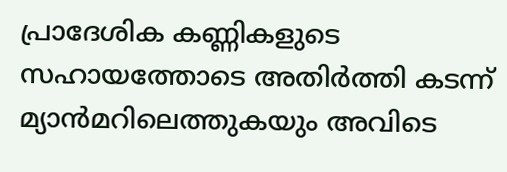പ്രാദേശിക കണ്ണികളുടെ സഹായത്തോടെ അതിർത്തി കടന്ന് മ്യാൻമറിലെത്തുകയും അവിടെ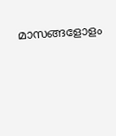മാസങ്ങളോളം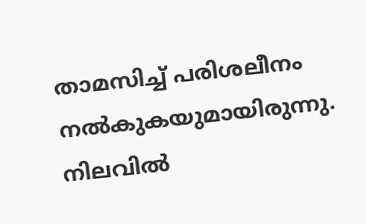താമസിച്ച് പരിശലീനം നൽകുകയുമായിരുന്നു. നിലവിൽ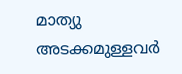മാത്യു അടക്കമുള്ളവർ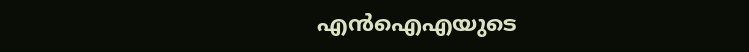എൻഐഎയുടെ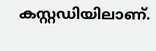കസ്റ്റഡിയിലാണ്.